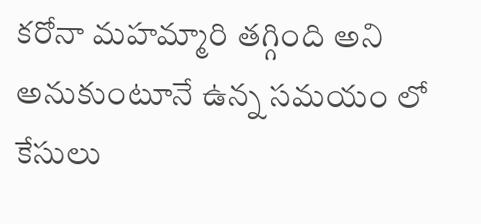కరోనా మహమ్మారి తగ్గింది అని అనుకుంటూనే ఉన్న సమయం లో కేసులు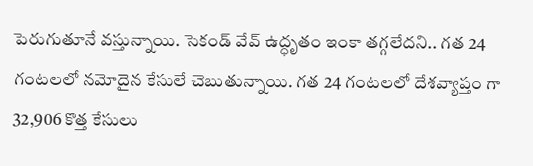పెరుగుతూనే వస్తున్నాయి. సెకండ్ వేవ్ ఉద్ధృతం ఇంకా తగ్గలేదని.. గత 24 గంటలలో నమోదైన కేసులే చెబుతున్నాయి. గత 24 గంటలలో దేశవ్యాప్తం గా 32,906 కొత్త కేసులు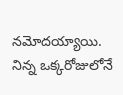నమోదయ్యాయి. నిన్న ఒక్కరోజులోనే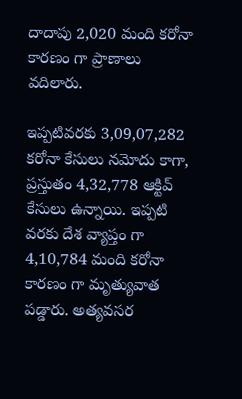దాదాపు 2,020 మంది కరోనా కారణం గా ప్రాణాలు వదిలారు.

ఇప్పటివరకు 3,09,07,282 కరోనా కేసులు నమోదు కాగా, ప్రస్తుతం 4,32,778 ఆక్టివ్ కేసులు ఉన్నాయి. ఇప్పటి వరకు దేశ వ్యాప్తం గా 4,10,784 మంది కరోనా కారణం గా మృత్యువాత పడ్డారు. అత్యవసర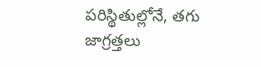పరిస్థితుల్లోనే, తగు జాగ్రత్తలు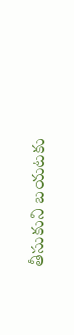తీసుకుని బయటకు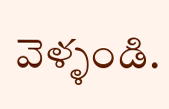వెళ్ళండి.